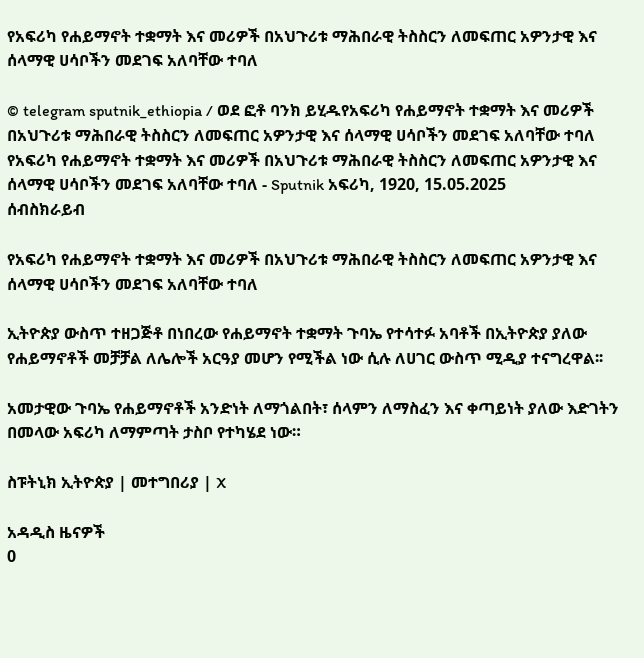የአፍሪካ የሐይማኖት ተቋማት እና መሪዎች በአህጉሪቱ ማሕበራዊ ትስስርን ለመፍጠር አዎንታዊ እና ሰላማዊ ሀሳቦችን መደገፍ አለባቸው ተባለ

© telegram sputnik_ethiopia / ወደ ፎቶ ባንክ ይሂዱየአፍሪካ የሐይማኖት ተቋማት እና መሪዎች በአህጉሪቱ ማሕበራዊ ትስስርን ለመፍጠር አዎንታዊ እና ሰላማዊ ሀሳቦችን መደገፍ አለባቸው ተባለ
የአፍሪካ የሐይማኖት ተቋማት እና መሪዎች በአህጉሪቱ ማሕበራዊ ትስስርን ለመፍጠር አዎንታዊ እና ሰላማዊ ሀሳቦችን መደገፍ አለባቸው ተባለ - Sputnik አፍሪካ, 1920, 15.05.2025
ሰብስክራይብ

የአፍሪካ የሐይማኖት ተቋማት እና መሪዎች በአህጉሪቱ ማሕበራዊ ትስስርን ለመፍጠር አዎንታዊ እና ሰላማዊ ሀሳቦችን መደገፍ አለባቸው ተባለ

ኢትዮጵያ ውስጥ ተዘጋጅቶ በነበረው የሐይማኖት ተቋማት ጉባኤ የተሳተፉ አባቶች በኢትዮጵያ ያለው የሐይማኖቶች መቻቻል ለሌሎች አርዓያ መሆን የሚችል ነው ሲሉ ለሀገር ውስጥ ሚዲያ ተናግረዋል፡፡

አመታዊው ጉባኤ የሐይማኖቶች አንድነት ለማጎልበት፣ ሰላምን ለማስፈን እና ቀጣይነት ያለው እድገትን በመላው አፍሪካ ለማምጣት ታስቦ የተካሄደ ነው።

ስፑትኒክ ኢትዮጵያ | መተግበሪያ | X

አዳዲስ ዜናዎች
0